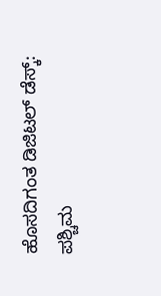ಹೊಸದಿಗಂತ ಡಿಜಿಟಲ್ ಡೆಸ್ಕ್:
ಪಶ್ಚಿಮ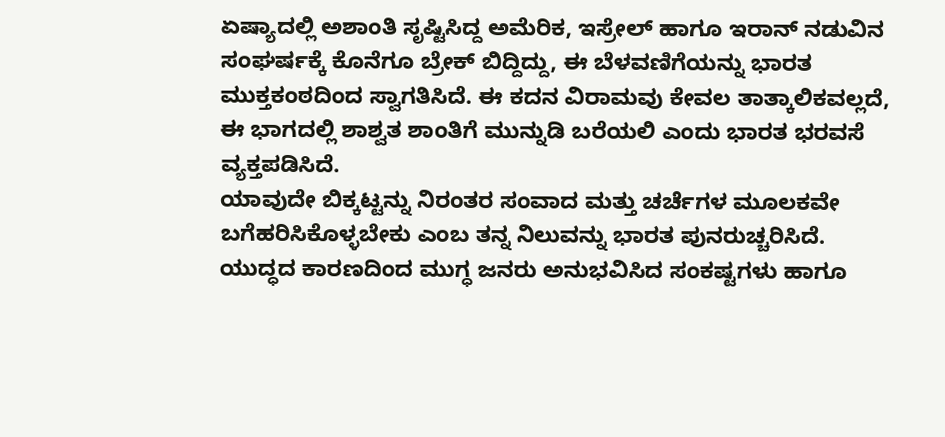ಏಷ್ಯಾದಲ್ಲಿ ಅಶಾಂತಿ ಸೃಷ್ಟಿಸಿದ್ದ ಅಮೆರಿಕ, ಇಸ್ರೇಲ್ ಹಾಗೂ ಇರಾನ್ ನಡುವಿನ ಸಂಘರ್ಷಕ್ಕೆ ಕೊನೆಗೂ ಬ್ರೇಕ್ ಬಿದ್ದಿದ್ದು, ಈ ಬೆಳವಣಿಗೆಯನ್ನು ಭಾರತ ಮುಕ್ತಕಂಠದಿಂದ ಸ್ವಾಗತಿಸಿದೆ. ಈ ಕದನ ವಿರಾಮವು ಕೇವಲ ತಾತ್ಕಾಲಿಕವಲ್ಲದೆ, ಈ ಭಾಗದಲ್ಲಿ ಶಾಶ್ವತ ಶಾಂತಿಗೆ ಮುನ್ನುಡಿ ಬರೆಯಲಿ ಎಂದು ಭಾರತ ಭರವಸೆ ವ್ಯಕ್ತಪಡಿಸಿದೆ.
ಯಾವುದೇ ಬಿಕ್ಕಟ್ಟನ್ನು ನಿರಂತರ ಸಂವಾದ ಮತ್ತು ಚರ್ಚೆಗಳ ಮೂಲಕವೇ ಬಗೆಹರಿಸಿಕೊಳ್ಳಬೇಕು ಎಂಬ ತನ್ನ ನಿಲುವನ್ನು ಭಾರತ ಪುನರುಚ್ಚರಿಸಿದೆ.
ಯುದ್ಧದ ಕಾರಣದಿಂದ ಮುಗ್ಧ ಜನರು ಅನುಭವಿಸಿದ ಸಂಕಷ್ಟಗಳು ಹಾಗೂ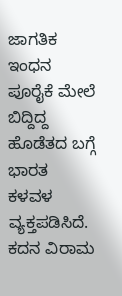ಜಾಗತಿಕ ಇಂಧನ ಪೂರೈಕೆ ಮೇಲೆ ಬಿದ್ದಿದ್ದ ಹೊಡೆತದ ಬಗ್ಗೆ ಭಾರತ ಕಳವಳ ವ್ಯಕ್ತಪಡಿಸಿದೆ.
ಕದನ ವಿರಾಮ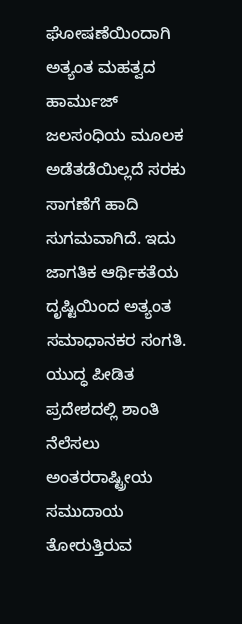ಘೋಷಣೆಯಿಂದಾಗಿ ಅತ್ಯಂತ ಮಹತ್ವದ ಹಾರ್ಮುಜ್ ಜಲಸಂಧಿಯ ಮೂಲಕ ಅಡೆತಡೆಯಿಲ್ಲದೆ ಸರಕು ಸಾಗಣೆಗೆ ಹಾದಿ ಸುಗಮವಾಗಿದೆ. ಇದು ಜಾಗತಿಕ ಆರ್ಥಿಕತೆಯ ದೃಷ್ಟಿಯಿಂದ ಅತ್ಯಂತ ಸಮಾಧಾನಕರ ಸಂಗತಿ.
ಯುದ್ಧ ಪೀಡಿತ ಪ್ರದೇಶದಲ್ಲಿ ಶಾಂತಿ ನೆಲೆಸಲು ಅಂತರರಾಷ್ಟ್ರೀಯ ಸಮುದಾಯ ತೋರುತ್ತಿರುವ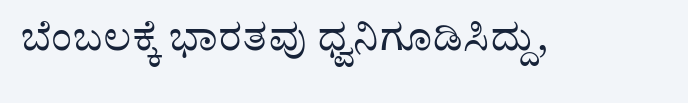ಬೆಂಬಲಕ್ಕೆ ಭಾರತವು ಧ್ವನಿಗೂಡಿಸಿದ್ದು,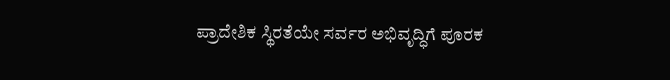ಪ್ರಾದೇಶಿಕ ಸ್ಥಿರತೆಯೇ ಸರ್ವರ ಅಭಿವೃದ್ಧಿಗೆ ಪೂರಕ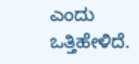ಎಂದು ಒತ್ತಿಹೇಳಿದೆ.